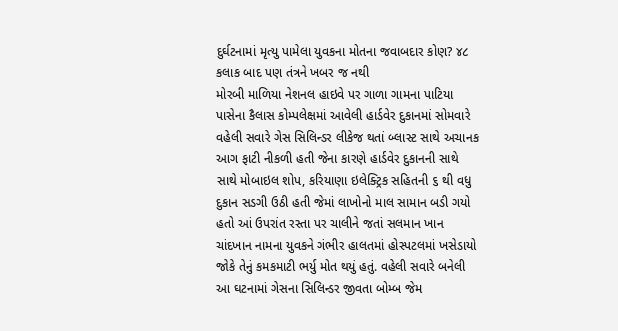દુર્ઘટનામાં મૃત્યુ પામેલા યુવકના મોતના જવાબદાર કોણ? ૪૮ કલાક બાદ પણ તંત્રને ખબર જ નથી
મોરબી માળિયા નેશનલ હાઇવે પર ગાળા ગામના પાટિયા પાસેના કૈલાસ કોમ્પલેક્ષમાં આવેલી હાર્ડવેર દુકાનમાં સોમવારે વહેલી સવારે ગેસ સિલિન્ડર લીકેજ થતાં બ્લાસ્ટ સાથે અચાનક આગ ફાટી નીકળી હતી જેના કારણે હાર્ડવેર દુકાનની સાથે સાથે મોબાઇલ શોપ, કરિયાણા ઇલેક્ટ્રિક સહિતની ૬ થી વધુ દુકાન સડગી ઉઠી હતી જેમાં લાખોનો માલ સામાન બડી ગયો હતો આં ઉપરાંત રસ્તા પર ચાલીને જતાં સલમાન ખાન ચાંદખાન નામના યુવકને ગંભીર હાલતમાં હોસ્પટલમાં ખસેડાયો જોકે તેનું કમકમાટી ભર્યુ મોત થયું હતું. વહેલી સવારે બનેલી આ ઘટનામાં ગેસના સિલિન્ડર જીવતા બોમ્બ જેમ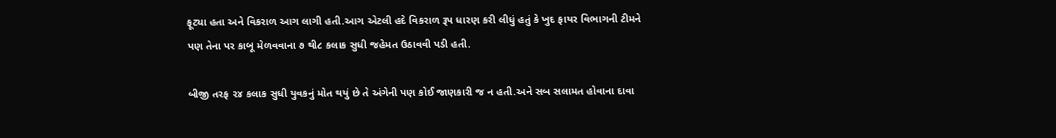ફૂટ્યા હતા અને વિકરાળ આગ લાગી હતી.આગ એટલી હદે વિકરાળ રૂપ ધારણ કરી લીધું હતું કે ખુદ ફાયર વિભાગની ટીમને પણ તેના પર કાબૂ મેળવવાના ૭ થી૮ કલાક સુધી જહેમત ઉઠાવવી પડી હતી.

બીજી તરફ ૨૪ કલાક સુધી યુવકનું મોત થયું છે તે અંગેની પણ કોઈ જાણકારી જ ન હતી.અને સબ સલામત હોવાના દાવા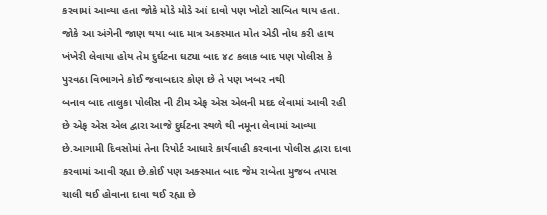કરવામાં આવ્યા હતા જોકે મોડે મોડે આં દાવો પણ ખોટો સાબિત થાય હતા.
જોકે આ અંગેની જાણ થયા બાદ માત્ર અકસ્માત મોત એડી નોધ કરી હાથ ખંખેરી લેવાયા હોય તેમ દુર્ઘટના ઘટ્યા બાદ ૪૮ કલાક બાદ પણ પોલીસ કે પુરવઠા વિભાગને કોઈ જવાબદાર કોણ છે તે પણ ખબર નથી
બનાવ બાદ તાલુકા પોલીસ ની ટીમ એફ એસ એલની મદદ લેવામાં આવી રહી છે એફ એસ એલ દ્વારા આજે દુર્ઘટના સ્થળે થી નમૂના લેવામાં આવ્યા છે.આગામી દિવસોમાં તેના રિપોર્ટ આધારે કાર્યવાહી કરવાના પોલીસ દ્વારા દાવા કરવામાં આવી રહ્યા છે.કોઈ પણ અક્સ્માત બાદ જેમ રાબેતા મુજબ તપાસ ચાલી થઈ હોવાના દાવા થઈ રહ્યા છે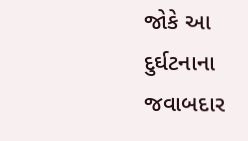જોકે આ દુર્ઘટનાના જવાબદાર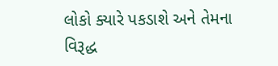લોકો ક્યારે પકડાશે અને તેમના વિરૂદ્ધ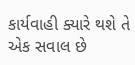કાર્યવાહી ક્યારે થશે તે એક સવાલ છે